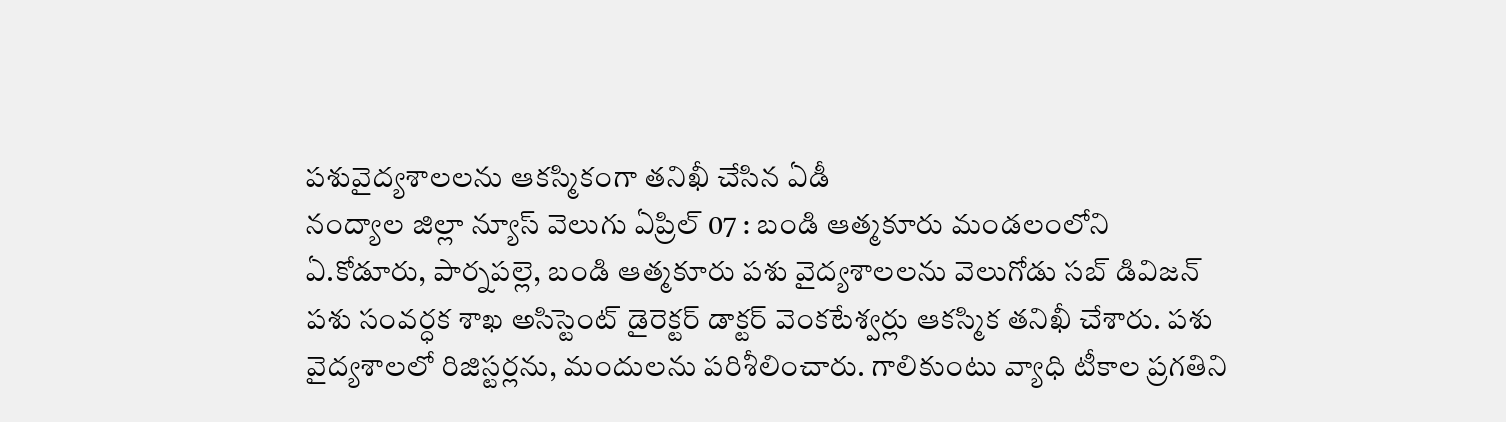పశువైద్యశాలలను ఆకస్మికంగా తనిఖీ చేసిన ఏడీ
నంద్యాల జిల్లా న్యూస్ వెలుగు ఏప్రిల్ 07 : బండి ఆత్మకూరు మండలంలోని ఏ.కోడూరు, పార్నపల్లె, బండి ఆత్మకూరు పశు వైద్యశాలలను వెలుగోడు సబ్ డివిజన్ పశు సంవర్ధక శాఖ అసిస్టెంట్ డైరెక్టర్ డాక్టర్ వెంకటేశ్వర్లు ఆకస్మిక తనిఖీ చేశారు. పశు వైద్యశాలలో రిజిస్టర్లను, మందులను పరిశీలించారు. గాలికుంటు వ్యాధి టీకాల ప్రగతిని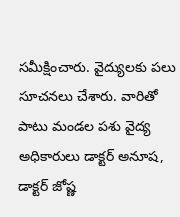సమీక్షించారు. వైద్యులకు పలు సూచనలు చేశారు. వారితో పాటు మండల పశు వైద్య అధికారులు డాక్టర్ అనూష, డాక్టర్ జోష్ణ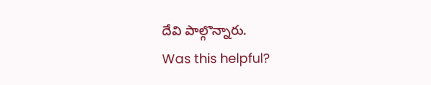దేవి పాల్గొన్నారు.
Was this helpful?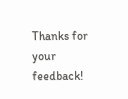Thanks for your feedback!